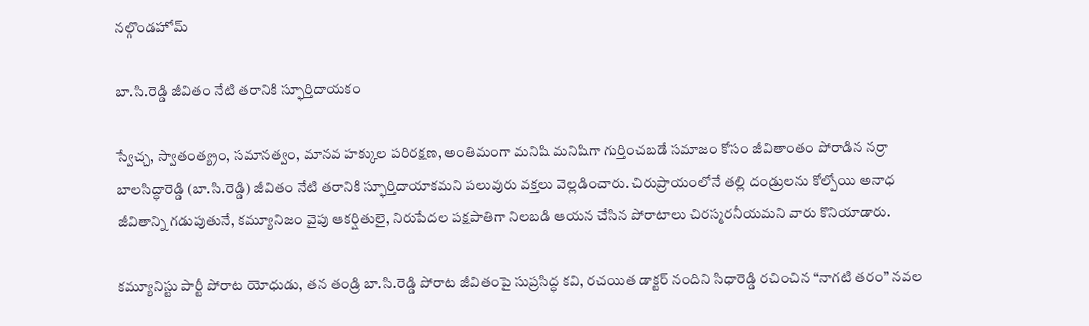నల్గొండహోమ్

బా.సి.రెడ్డి జీవితం నేటి తరానికి స్ఫూర్తిదాయకం

స్వేచ్చ, స్వాతంత్య్రం, సమానత్వం, మానవ హక్కుల పరిరక్షణ, అంతిమంగా మనిషి మనిషిగా గుర్తించబడే సమాజం కోసం జీవితాంతం పోరాడిన నర్రా బాలసిద్ధారెడ్డి (బా.సి.రెడ్డి) జీవితం నేటి తరానికి స్ఫూర్తిదాయాకమని పలువురు వక్తలు వెల్లడించారు. చిరుప్రాయంలోనే తల్లి దండ్రులను కోల్పోయి అనాధ జీవితాన్ని గడుపుతునే, కమ్యూనిజం వైపు ఆకర్షితులై, నిరుపేదల పక్షపాతిగా నిలబడి ఆయన చేసిన పోరాటాలు చిరస్మరనీయమని వారు కొనియాడారు.

కమ్యూనిస్టు పార్టీ పోరాట యోధుడు, తన తండ్రి బా.సి.రెడ్డి పోరాట జీవితంపై సుప్రసిద్ధ కవి, రచయిత డాక్టర్ నందిని సిధారెడ్డి రచించిన “నాగటి తరం” నవల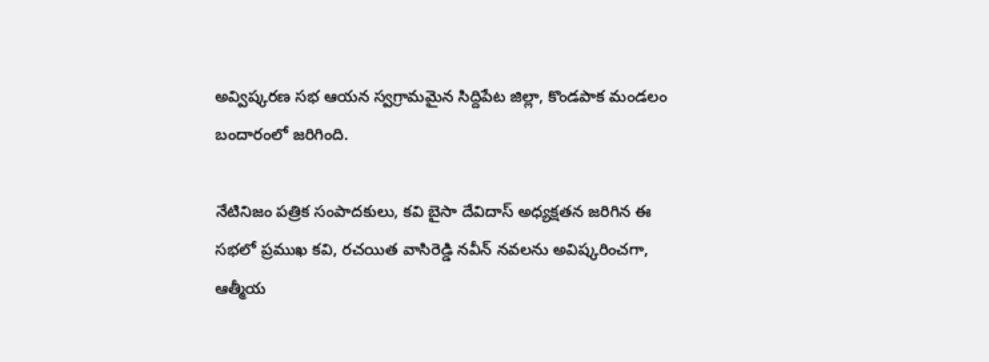అవ్విష్కరణ సభ ఆయన స్వగ్రామమైన సిద్దిపేట జిల్లా, కొండపాక మండలం బందారంలో జరిగింది.

నేటినిజం పత్రిక సంపాదకులు, కవి బైసా దేవిదాస్ అధ్యక్షతన జరిగిన ఈ సభలో ప్రముఖ కవి, రచయిత వాసిరెడ్డి నవీన్ నవలను అవిష్కరించగా, ఆత్మీయ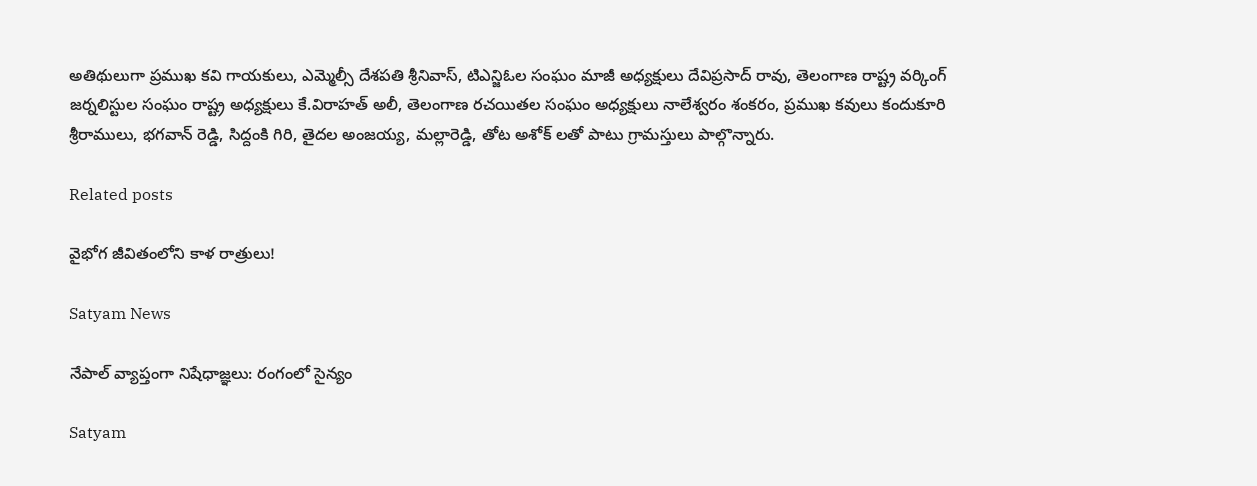అతిథులుగా ప్రముఖ కవి గాయకులు, ఎమ్మెల్సీ దేశపతి శ్రీనివాస్, టిఎన్జిఓల సంఘం మాజీ అధ్యక్షులు దేవిప్రసాద్ రావు, తెలంగాణ రాష్ట్ర వర్కింగ్ జర్నలిస్టుల సంఘం రాష్ట్ర అధ్యక్షులు కే.విరాహత్ అలీ, తెలంగాణ రచయితల సంఘం అధ్యక్షులు నాలేశ్వరం శంకరం, ప్రముఖ కవులు కందుకూరి శ్రీరాములు, భగవాన్ రెడ్డి, సిద్దంకి గిరి, తైదల అంజయ్య, మల్లారెడ్డి, తోట అశోక్ లతో పాటు గ్రామస్తులు పాల్గొన్నారు.

Related posts

వైభోగ జీవితంలోని కాళ రాత్రులు!

Satyam News

నేపాల్ వ్యాప్తంగా నిషేధాజ్ఞలు: రంగంలో సైన్యం

Satyam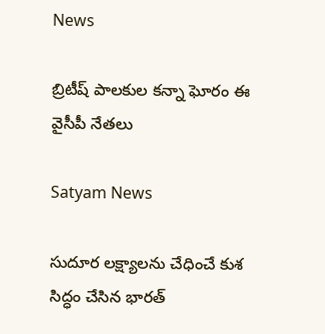News

బ్రిటీష్ పాలకుల కన్నా ఘోరం ఈ వైసీపీ నేతలు

Satyam News

సుదూర లక్ష్యాలను చేధించే కుశ సిద్ధం చేసిన భారత్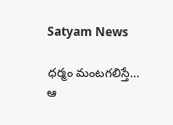Satyam News

ధర్మం మంటగలిస్తే… ఆ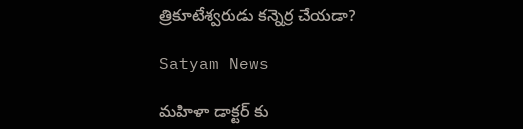త్రికూటేశ్వరుడు కన్నెర్ర చేయడా?

Satyam News

మహిళా డాక్టర్ కు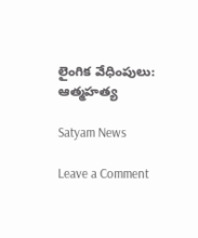లైంగిక వేధింపులు: ఆత్మహత్య

Satyam News

Leave a Comment